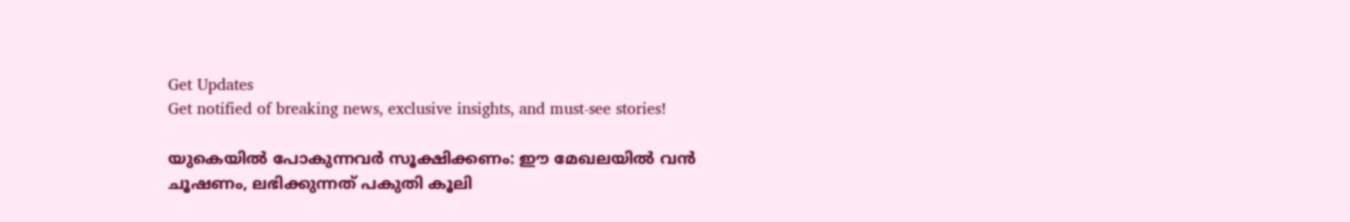Get Updates
Get notified of breaking news, exclusive insights, and must-see stories!

യുകെയില്‍ പോകുന്നവർ സൂക്ഷിക്കണം: ഈ മേഖലയില്‍ വന്‍ ചൂഷണം, ലഭിക്കുന്നത് പകുതി കൂലി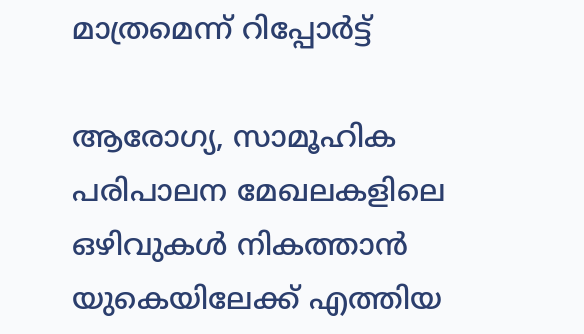മാത്രമെന്ന് റിപ്പോർട്ട്

ആരോഗ്യ, സാമൂഹിക പരിപാലന മേഖലകളിലെ ഒഴിവുകള്‍ നികത്താൻ യുകെയിലേക്ക് എത്തിയ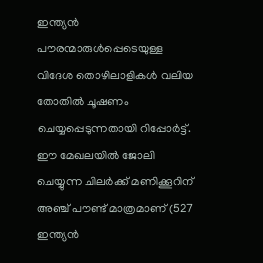ഇന്ത്യൻ പൗരന്മാരുൾപ്പെടെയുള്ള വിദേശ തൊഴിലാളികൾ വലിയ തോതിൽ ചൂഷണം ചെയ്യപ്പെടുന്നതായി റിപ്പോർട്ട്. ഈ മേഖലയില്‍ ജോലി ചെയ്യുന്ന ചിലർക്ക് മണിക്കൂറിന് അഞ്ച് പൗണ്ട് മാത്രമാണ് (527 ഇന്ത്യന്‍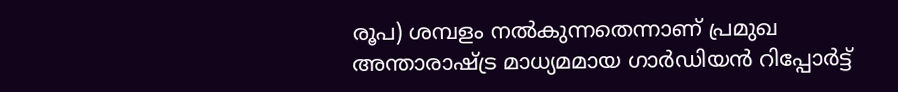രൂപ) ശമ്പളം നൽകുന്നതെന്നാണ് പ്രമുഖ അന്താരാഷ്ട്ര മാധ്യമമായ ഗാർഡിയന്‍ റിപ്പോർട്ട്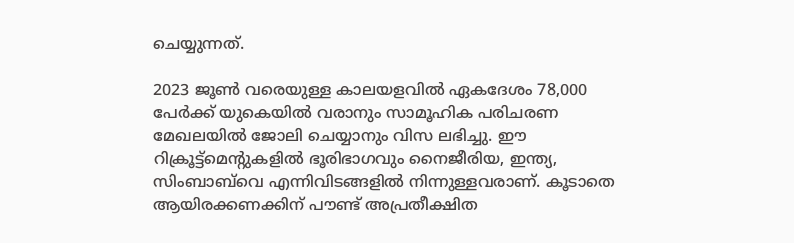ചെയ്യുന്നത്.

2023 ജൂൺ വരെയുള്ള കാലയളവിൽ ഏകദേശം 78,000 പേർക്ക് യുകെയിൽ വരാനും സാമൂഹിക പരിചരണ മേഖലയില്‍ ജോലി ചെയ്യാനും വിസ ലഭിച്ചു. ഈ റിക്രൂട്ട്‌മെന്റുകളിൽ ഭൂരിഭാഗവും നൈജീരിയ, ഇന്ത്യ, സിംബാബ്‌വെ എന്നിവിടങ്ങളിൽ നിന്നുള്ളവരാണ്. കൂടാതെ ആയിരക്കണക്കിന് പൗണ്ട് അപ്രതീക്ഷിത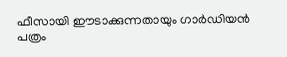ഫീസായി ഈടാക്കുന്നതായും ഗാർഡിയൻ പത്രം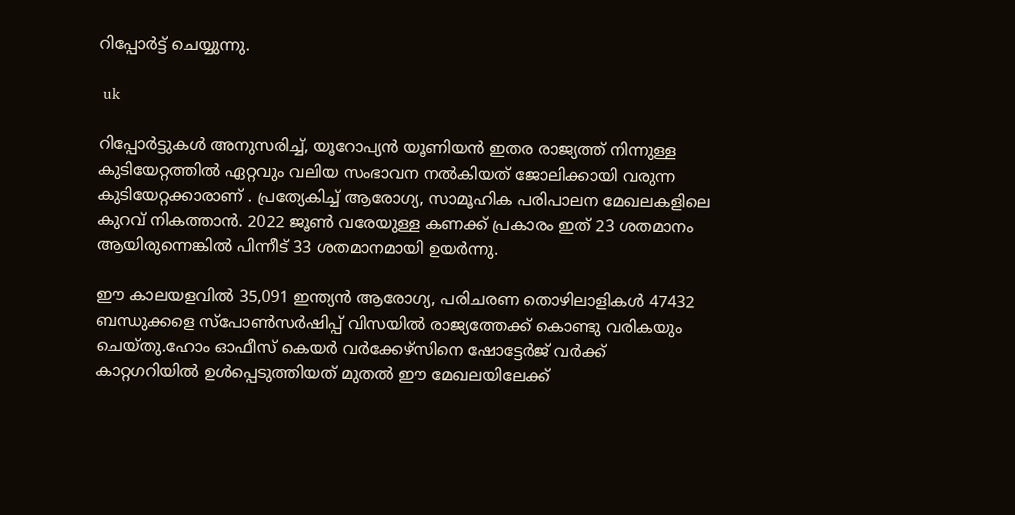റിപ്പോർട്ട് ചെയ്യുന്നു.

 uk

റിപ്പോർട്ടുകള്‍ അനുസരിച്ച്, യൂറോപ്യൻ യൂണിയൻ ഇതര രാജ്യത്ത് നിന്നുള്ള കുടിയേറ്റത്തില്‍ ഏറ്റവും വലിയ സംഭാവന നൽകിയത് ജോലിക്കായി വരുന്ന കുടിയേറ്റക്കാരാണ് . പ്രത്യേകിച്ച് ആരോഗ്യ, സാമൂഹിക പരിപാലന മേഖലകളിലെ കുറവ് നികത്താൻ. 2022 ജൂണ്‍ വരേയുള്ള കണക്ക് പ്രകാരം ഇത് 23 ശതമാനം ആയിരുന്നെങ്കില്‍ പിന്നീട് 33 ശതമാനമായി ഉയർന്നു.

ഈ കാലയളവിൽ 35,091 ഇന്ത്യൻ ആരോഗ്യ, പരിചരണ തൊഴിലാളികൾ 47432 ബന്ധുക്കളെ സ്പോണ്‍സർഷിപ്പ് വിസയില്‍ രാജ്യത്തേക്ക് കൊണ്ടു വരികയും ചെയ്തു.ഹോം ഓഫീസ് കെയർ വർക്കേഴ്‌സിനെ ഷോട്ടേർജ് വർക്ക് കാറ്റഗറിയില്‍ ഉള്‍പ്പെടുത്തിയത് മുതല്‍ ഈ മേഖലയിലേക്ക്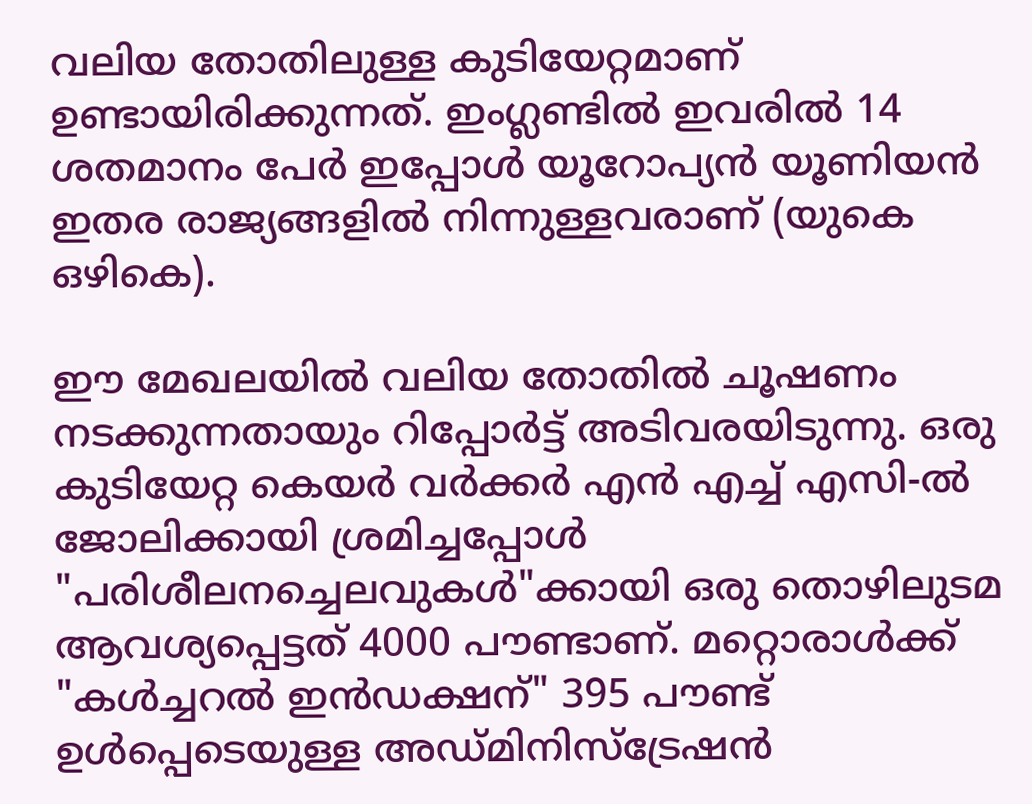വലിയ തോതിലുള്ള കുടിയേറ്റമാണ് ഉണ്ടായിരിക്കുന്നത്. ഇംഗ്ലണ്ടില്‍ ഇവരിൽ 14 ശതമാനം പേർ ഇപ്പോൾ യൂറോപ്യന്‍ യൂണിയന്‍ ഇതര രാജ്യങ്ങളിൽ നിന്നുള്ളവരാണ് (യുകെ ഒഴികെ).

ഈ മേഖലയില്‍ വലിയ തോതില്‍ ചൂഷണം നടക്കുന്നതായും റിപ്പോർട്ട് അടിവരയിടുന്നു. ഒരു കുടിയേറ്റ കെയർ വർക്കർ എന്‍ എച്ച് എസി-ൽ ജോലിക്കായി ശ്രമിച്ചപ്പോൾ "പരിശീലനച്ചെലവുകൾ"ക്കായി ഒരു തൊഴിലുടമ ആവശ്യപ്പെട്ടത് 4000 പൗണ്ടാണ്. മറ്റൊരാൾക്ക് "കൾച്ചറൽ ഇൻഡക്ഷന്" 395 പൗണ്ട് ഉൾപ്പെടെയുള്ള അഡ്മിനിസ്ട്രേഷൻ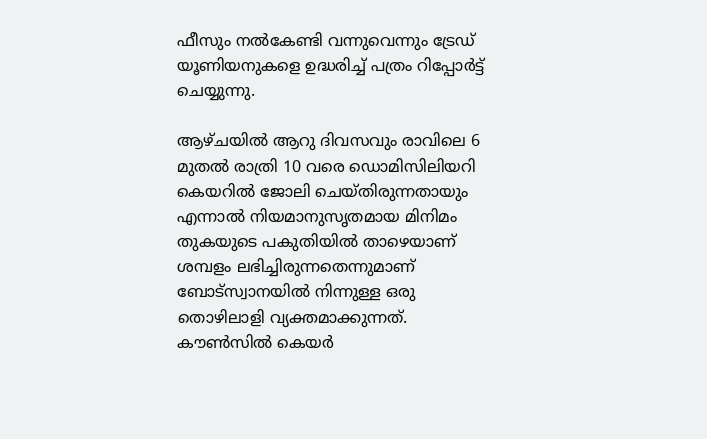ഫീസും നൽകേണ്ടി വന്നുവെന്നും ട്രേഡ് യൂണിയനുകളെ ഉദ്ധരിച്ച് പത്രം റിപ്പോർട്ട് ചെയ്യുന്നു.

ആഴ്ചയിൽ ആറു ദിവസവും രാവിലെ 6 മുതൽ രാത്രി 10 വരെ ഡൊമിസിലിയറി കെയറിൽ ജോലി ചെയ്തിരുന്നതായും എന്നാൽ നിയമാനുസൃതമായ മിനിമം തുകയുടെ പകുതിയിൽ താഴെയാണ് ശമ്പളം ലഭിച്ചിരുന്നതെന്നുമാണ് ബോട്സ്വാനയിൽ നിന്നുള്ള ഒരു തൊഴിലാളി വ്യക്തമാക്കുന്നത്. കൗൺസിൽ കെയർ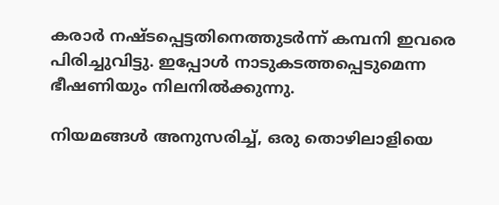കരാർ നഷ്ടപ്പെട്ടതിനെത്തുടർന്ന് കമ്പനി ഇവരെ പിരിച്ചുവിട്ടു. ഇപ്പോൾ നാടുകടത്തപ്പെടുമെന്ന ഭീഷണിയും നിലനില്‍ക്കുന്നു.

നിയമങ്ങൾ അനുസരിച്ച്, ഒരു തൊഴിലാളിയെ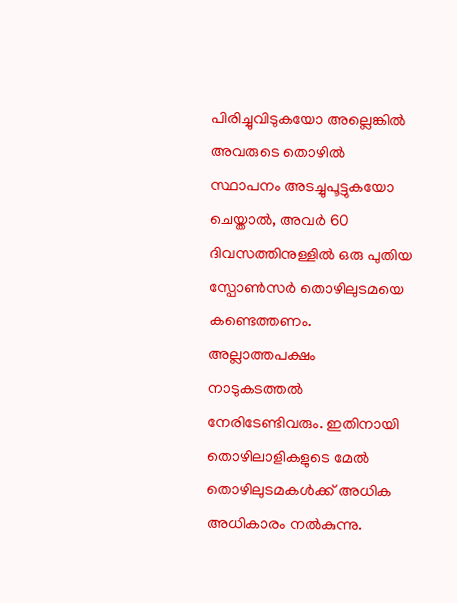പിരിച്ചുവിടുകയോ അല്ലെങ്കിൽ അവരുടെ തൊഴില്‍ സ്ഥാപനം അടച്ചുപൂട്ടുകയോ ചെയ്താൽ, അവർ 60 ദിവസത്തിനുള്ളിൽ ഒരു പുതിയ സ്പോൺസർ തൊഴിലുടമയെ കണ്ടെത്തണം. അല്ലാത്തപക്ഷം നാടുകടത്തൽ നേരിടേണ്ടിവരും. ഇതിനായി തൊഴിലാളികളുടെ മേൽ തൊഴിലുടമകൾക്ക് അധിക അധികാരം നൽകുന്നു.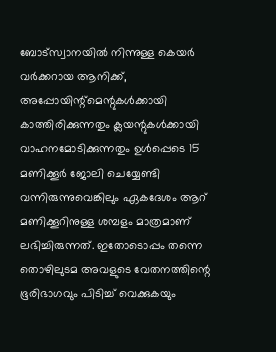ബോട്സ്വാനയിൽ നിന്നുള്ള കെയർ വർക്കറായ ആനിക്ക്, അപ്പോയിന്റ്മെന്റുകൾക്കായി കാത്തിരിക്കുന്നതും ക്ലയന്റുകൾക്കായി വാഹനമോടിക്കുന്നതും ഉൾപ്പെടെ 15 മണിക്കൂർ ജോലി ചെയ്യേണ്ടി വന്നിരുന്നുവെങ്കിലും ഏകദേശം ആറ് മണിക്കൂറിനുള്ള ശമ്പളം മാത്രമാണ് ലഭിച്ചിരുന്നത്. ഇതോടൊപ്പം തന്നെ തൊഴിലുടമ അവളുടെ വേതനത്തിന്റെ ഭൂരിഭാഗവും പിടിച്ച് വെക്കുകയും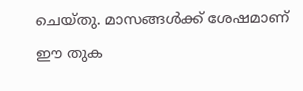ചെയ്തു. മാസങ്ങള്‍ക്ക് ശേഷമാണ് ഈ തുക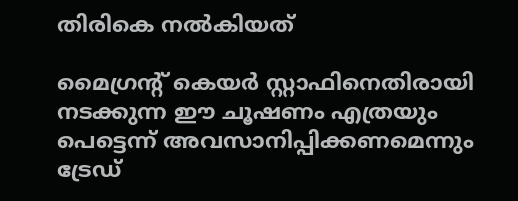തിരികെ നല്‍കിയത്

മൈഗ്രന്റ് കെയർ സ്റ്റാഫിനെതിരായി നടക്കുന്ന ഈ ചൂഷണം എത്രയും പെട്ടെന്ന് അവസാനിപ്പിക്കണമെന്നും ട്രേഡ്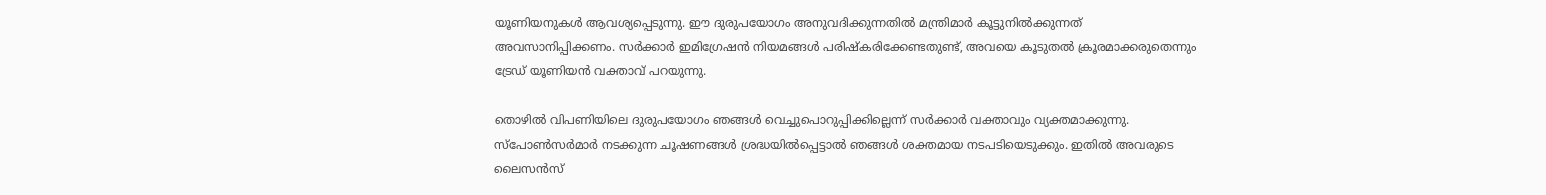യൂണിയനുകള്‍ ആവശ്യപ്പെടുന്നു. ഈ ദുരുപയോഗം അനുവദിക്കുന്നതിൽ മന്ത്രിമാർ കൂട്ടുനിൽക്കുന്നത് അവസാനിപ്പിക്കണം. സർക്കാർ ഇമിഗ്രേഷൻ നിയമങ്ങൾ പരിഷ്കരിക്കേണ്ടതുണ്ട്, അവയെ കൂടുതൽ ക്രൂരമാക്കരുതെന്നും ട്രേഡ് യൂണിയന്‍ വക്താവ് പറയുന്നു.

തൊഴിൽ വിപണിയിലെ ദുരുപയോഗം ഞങ്ങള്‍ വെച്ചുപൊറുപ്പിക്കില്ലെന്ന് സർക്കാർ വക്താവും വ്യക്തമാക്കുന്നു. സ്പോൺസർമാർ നടക്കുന്ന ചൂഷണങ്ങള്‍ ശ്രദ്ധയില്‍പ്പെട്ടാല്‍ ഞങ്ങൾ ശക്തമായ നടപടിയെടുക്കും. ഇതിൽ അവരുടെ ലൈസൻസ്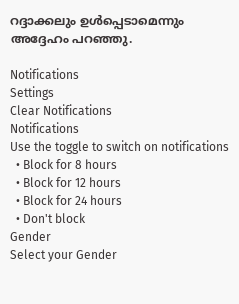റദ്ദാക്കലും ഉൾപ്പെടാമെന്നും അദ്ദേഹം പറഞ്ഞു.

Notifications
Settings
Clear Notifications
Notifications
Use the toggle to switch on notifications
  • Block for 8 hours
  • Block for 12 hours
  • Block for 24 hours
  • Don't block
Gender
Select your Gender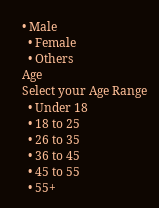• Male
  • Female
  • Others
Age
Select your Age Range
  • Under 18
  • 18 to 25
  • 26 to 35
  • 36 to 45
  • 45 to 55
  • 55+